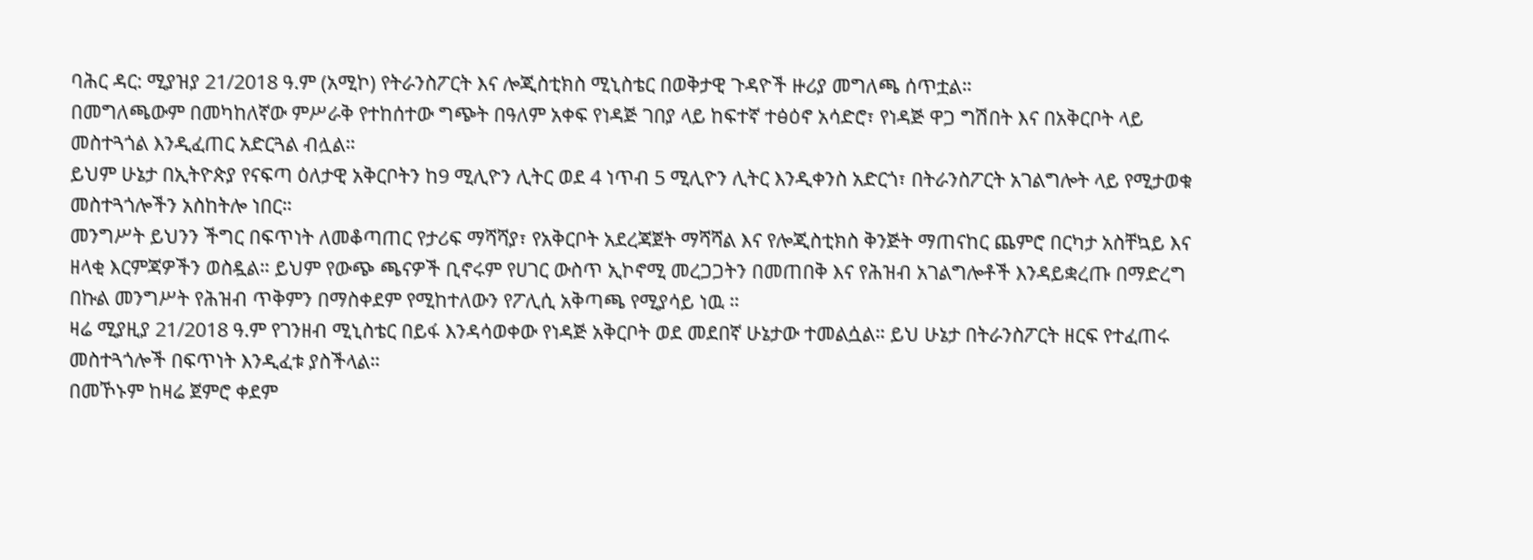ባሕር ዳር: ሚያዝያ 21/2018 ዓ.ም (አሚኮ) የትራንስፖርት እና ሎጂስቲክስ ሚኒስቴር በወቅታዊ ጉዳዮች ዙሪያ መግለጫ ሰጥቷል።
በመግለጫውም በመካከለኛው ምሥራቅ የተከሰተው ግጭት በዓለም አቀፍ የነዳጅ ገበያ ላይ ከፍተኛ ተፅዕኖ አሳድሮ፣ የነዳጅ ዋጋ ግሽበት እና በአቅርቦት ላይ መስተጓጎል እንዲፈጠር አድርጓል ብሏል።
ይህም ሁኔታ በኢትዮጵያ የናፍጣ ዕለታዊ አቅርቦትን ከ9 ሚሊዮን ሊትር ወደ 4 ነጥብ 5 ሚሊዮን ሊትር እንዲቀንስ አድርጎ፣ በትራንስፖርት አገልግሎት ላይ የሚታወቁ መስተጓጎሎችን አስከትሎ ነበር።
መንግሥት ይህንን ችግር በፍጥነት ለመቆጣጠር የታሪፍ ማሻሻያ፣ የአቅርቦት አደረጃጀት ማሻሻል እና የሎጂስቲክስ ቅንጅት ማጠናከር ጨምሮ በርካታ አስቸኳይ እና ዘላቂ እርምጃዎችን ወስዷል። ይህም የውጭ ጫናዎች ቢኖሩም የሀገር ውስጥ ኢኮኖሚ መረጋጋትን በመጠበቅ እና የሕዝብ አገልግሎቶች እንዳይቋረጡ በማድረግ በኩል መንግሥት የሕዝብ ጥቅምን በማስቀደም የሚከተለውን የፖሊሲ አቅጣጫ የሚያሳይ ነዉ ።
ዛሬ ሚያዚያ 21/2018 ዓ.ም የገንዘብ ሚኒስቴር በይፋ እንዳሳወቀው የነዳጅ አቅርቦት ወደ መደበኛ ሁኔታው ተመልሷል። ይህ ሁኔታ በትራንስፖርት ዘርፍ የተፈጠሩ መስተጓጎሎች በፍጥነት እንዲፈቱ ያስችላል።
በመኾኑም ከዛሬ ጀምሮ ቀደም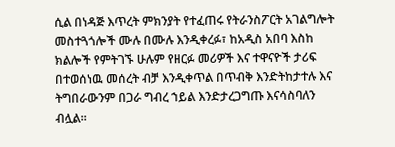ሲል በነዳጅ እጥረት ምክንያት የተፈጠሩ የትራንስፖርት አገልግሎት መስተጓጎሎች ሙሉ በሙሉ እንዲቀረፉ፣ ከአዲስ አበባ እስከ ክልሎች የምትገኙ ሁሉም የዘርፉ መሪዎች እና ተዋናዮች ታሪፍ በተወሰነዉ መሰረት ብቻ እንዲቀጥል በጥብቅ እንድትከታተሉ እና ትግበራውንም በጋራ ግብረ ኀይል እንድታረጋግጡ እናሳስባለን ብሏል።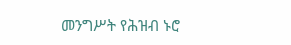መንግሥት የሕዝብ ኑሮ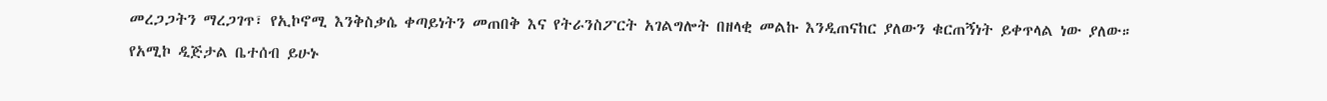መረጋጋትን ማረጋገጥ፣ የኢኮኖሚ እንቅስቃሴ ቀጣይነትን መጠበቅ እና የትራንስፖርት አገልግሎት በዘላቂ መልኩ እንዲጠናከር ያለውን ቁርጠኝነት ይቀጥላል ነው ያለው።
የአሚኮ ዲጅታል ቤተሰብ ይሁኑ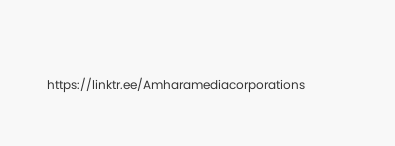https://linktr.ee/Amharamediacorporations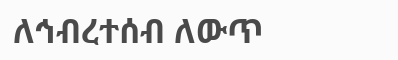ለኅብረተሰብ ለውጥ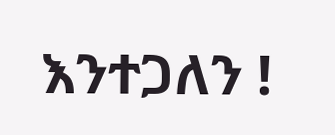እንተጋለን !